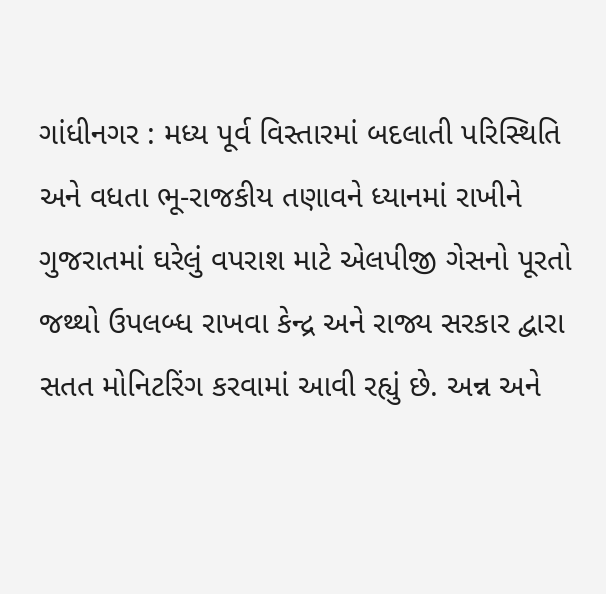ગાંધીનગર : મધ્ય પૂર્વ વિસ્તારમાં બદલાતી પરિસ્થિતિ અને વધતા ભૂ-રાજકીય તણાવને ધ્યાનમાં રાખીને ગુજરાતમાં ઘરેલું વપરાશ માટે એલપીજી ગેસનો પૂરતો જથ્થો ઉપલબ્ધ રાખવા કેન્દ્ર અને રાજ્ય સરકાર દ્વારા સતત મોનિટરિંગ કરવામાં આવી રહ્યું છે. અન્ન અને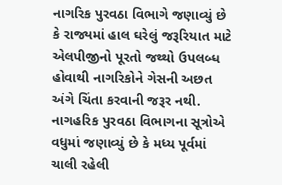નાગરિક પુરવઠા વિભાગે જણાવ્યું છે કે રાજ્યમાં હાલ ઘરેલું જરૂરિયાત માટે એલપીજીનો પૂરતો જથ્થો ઉપલબ્ધ હોવાથી નાગરિકોને ગેસની અછત અંગે ચિંતા કરવાની જરૂર નથી.
નાગહરિક પુરવઠા વિભાગના સૂત્રોએ વધુમાં જણાવ્યું છે કે મધ્ય પૂર્વમાં ચાલી રહેલી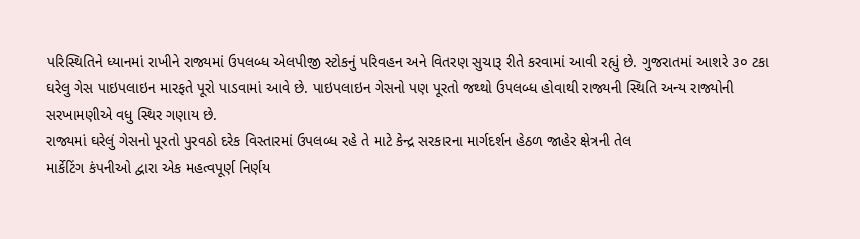પરિસ્થિતિને ધ્યાનમાં રાખીને રાજ્યમાં ઉપલબ્ધ એલપીજી સ્ટોકનું પરિવહન અને વિતરણ સુચારૂ રીતે કરવામાં આવી રહ્યું છે. ગુજરાતમાં આશરે ૩૦ ટકા ઘરેલુ ગેસ પાઇપલાઇન મારફતે પૂરો પાડવામાં આવે છે. પાઇપલાઇન ગેસનો પણ પૂરતો જથ્થો ઉપલબ્ધ હોવાથી રાજ્યની સ્થિતિ અન્ય રાજ્યોની સરખામણીએ વધુ સ્થિર ગણાય છે.
રાજ્યમાં ઘરેલું ગેસનો પૂરતો પુરવઠો દરેક વિસ્તારમાં ઉપલબ્ધ રહે તે માટે કેન્દ્ર સરકારના માર્ગદર્શન હેઠળ જાહેર ક્ષેત્રની તેલ
માર્કેટિંગ કંપનીઓ દ્વારા એક મહત્વપૂર્ણ નિર્ણય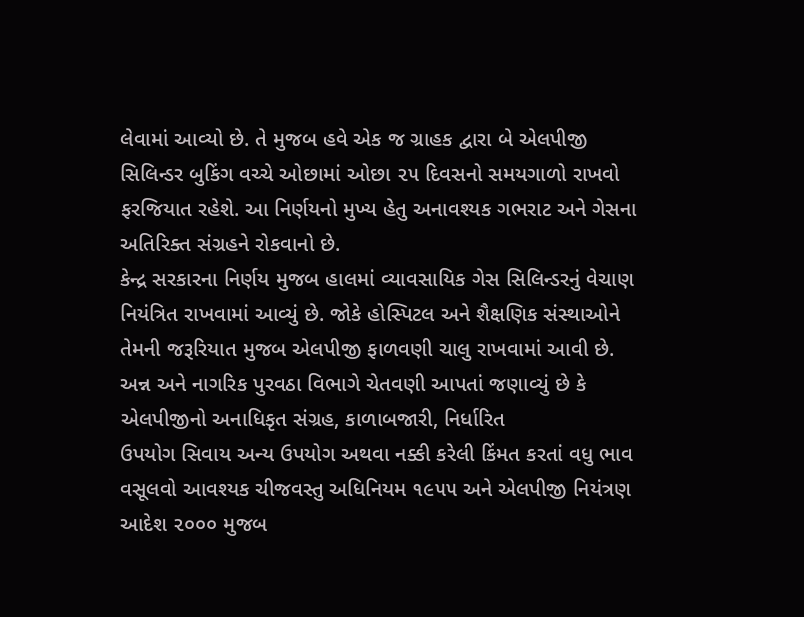લેવામાં આવ્યો છે. તે મુજબ હવે એક જ ગ્રાહક દ્વારા બે એલપીજી સિલિન્ડર બુકિંગ વચ્ચે ઓછામાં ઓછા ૨૫ દિવસનો સમયગાળો રાખવો ફરજિયાત રહેશે. આ નિર્ણયનો મુખ્ય હેતુ અનાવશ્યક ગભરાટ અને ગેસના અતિરિક્ત સંગ્રહને રોકવાનો છે.
કેન્દ્ર સરકારના નિર્ણય મુજબ હાલમાં વ્યાવસાયિક ગેસ સિલિન્ડરનું વેચાણ નિયંત્રિત રાખવામાં આવ્યું છે. જોકે હોસ્પિટલ અને શૈક્ષણિક સંસ્થાઓને તેમની જરૂરિયાત મુજબ એલપીજી ફાળવણી ચાલુ રાખવામાં આવી છે.
અન્ન અને નાગરિક પુરવઠા વિભાગે ચેતવણી આપતાં જણાવ્યું છે કે એલપીજીનો અનાધિકૃત સંગ્રહ, કાળાબજારી, નિર્ધારિત
ઉપયોગ સિવાય અન્ય ઉપયોગ અથવા નક્કી કરેલી કિંમત કરતાં વધુ ભાવ વસૂલવો આવશ્યક ચીજવસ્તુ અધિનિયમ ૧૯૫૫ અને એલપીજી નિયંત્રણ આદેશ ૨૦૦૦ મુજબ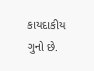કાયદાકીય ગુનો છે.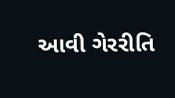આવી ગેરરીતિ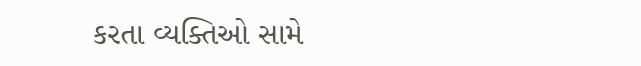કરતા વ્યક્તિઓ સામે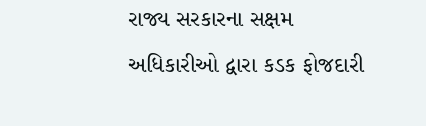રાજ્ય સરકારના સક્ષમ અધિકારીઓ દ્વારા કડક ફોજદારી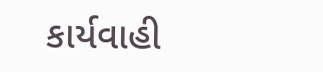કાર્યવાહી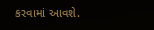કરવામાં આવશે.